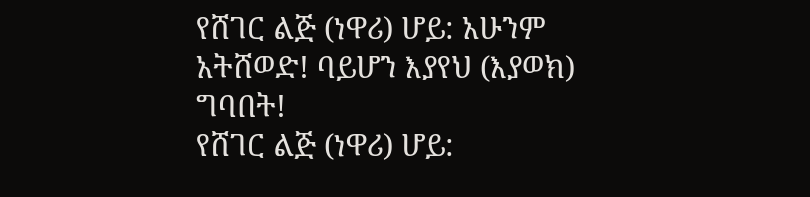የሸገር ልጅ (ነዋሪ) ሆይ: አሁንም አትሸወድ! ባይሆን እያየህ (እያወክ) ግባበት!
የሸገር ልጅ (ነዋሪ) ሆይ: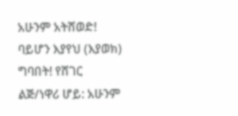አሁንም አትሸወድ! ባይሆን እያየህ (እያወክ) ግባበት! የሸገር ልጅ/ነዋሪ ሆይ: አሁንም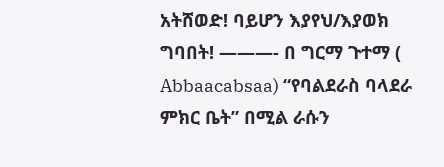አትሸወድ! ባይሆን እያየህ/እያወክ ግባበት! ———- በ ግርማ ጉተማ ( Abbaacabsaa) “የባልደራስ ባላደራ ምክር ቤት” በሚል ራሱን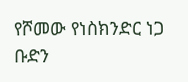የሾመው የነስክንድር ነጋ ቡድን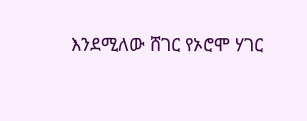እንደሚለው ሸገር የኦሮሞ ሃገር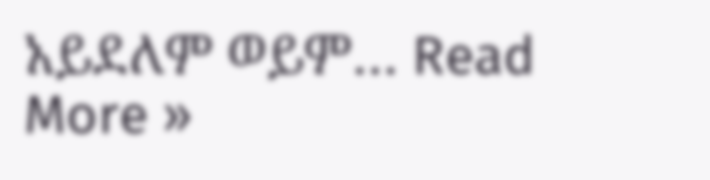አይደለም ወይም… Read More »